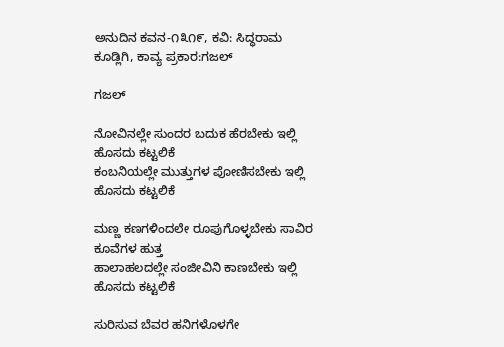ಅನುದಿನ ಕವನ-೧೩೧೯, ಕವಿ: ಸಿದ್ಧರಾಮ ಕೂಡ್ಲಿಗಿ, ಕಾವ್ಯ ಪ್ರಕಾರ:ಗಜಲ್

ಗಜಲ್

ನೋವಿನಲ್ಲೇ ಸುಂದರ ಬದುಕ ಹೆರಬೇಕು ಇಲ್ಲಿ ಹೊಸದು ಕಟ್ಟಲಿಕೆ
ಕಂಬನಿಯಲ್ಲೇ ಮುತ್ತುಗಳ ಪೋಣಿಸಬೇಕು ಇಲ್ಲಿ ಹೊಸದು ಕಟ್ಟಲಿಕೆ

ಮಣ್ಣ ಕಣಗಳಿಂದಲೇ ರೂಪುಗೊಳ್ಳಬೇಕು ಸಾವಿರ ಕೂವೆಗಳ ಹುತ್ತ
ಹಾಲಾಹಲದಲ್ಲೇ ಸಂಜೀವಿನಿ ಕಾಣಬೇಕು ಇಲ್ಲಿ ಹೊಸದು ಕಟ್ಟಲಿಕೆ

ಸುರಿಸುವ ಬೆವರ ಹನಿಗಳೊಳಗೇ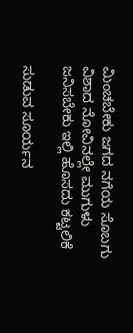ಮಿಂಚಬೇಕು ಜಗದ ನಗೆಯ ಸೊಬಗು
ವಿಶಾದ ನೋವಿನಲ್ಲೇ ಮುಗುಳು ಜನಿಸಬೇಕು ಇಲ್ಲಿ ಹೊಸದು ಕಟ್ಟಲಿಕೆ

ಸುಡುವ ಸೂರ್ಯನ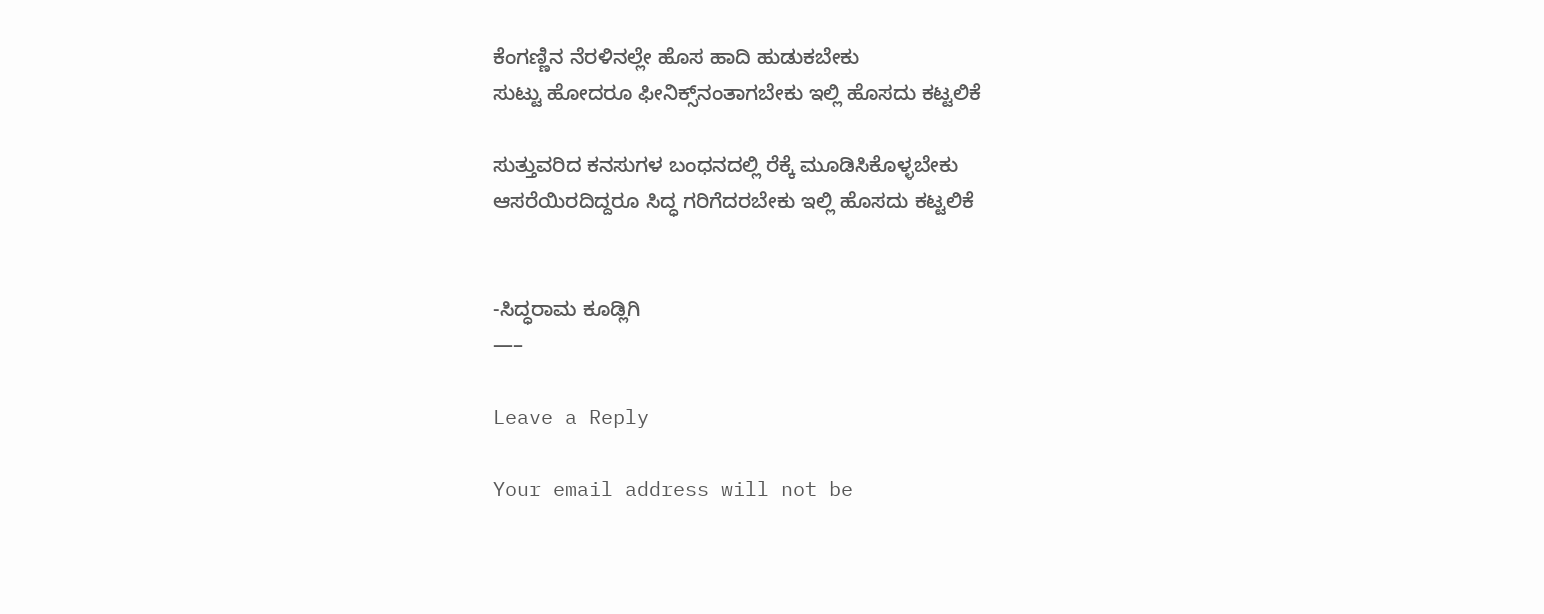ಕೆಂಗಣ್ಣಿನ ನೆರಳಿನಲ್ಲೇ ಹೊಸ ಹಾದಿ ಹುಡುಕಬೇಕು
ಸುಟ್ಟು ಹೋದರೂ ಫೀನಿಕ್ಸ್‌ನಂತಾಗಬೇಕು ಇಲ್ಲಿ ಹೊಸದು ಕಟ್ಟಲಿಕೆ

ಸುತ್ತುವರಿದ ಕನಸುಗಳ ಬಂಧನದಲ್ಲಿ ರೆಕ್ಕೆ ಮೂಡಿಸಿಕೊಳ್ಳಬೇಕು
ಆಸರೆಯಿರದಿದ್ದರೂ ಸಿದ್ಧ ಗರಿಗೆದರಬೇಕು ಇಲ್ಲಿ ಹೊಸದು ಕಟ್ಟಲಿಕೆ


-ಸಿದ್ಧರಾಮ ಕೂಡ್ಲಿಗಿ
—–

Leave a Reply

Your email address will not be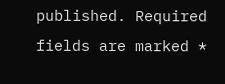published. Required fields are marked *